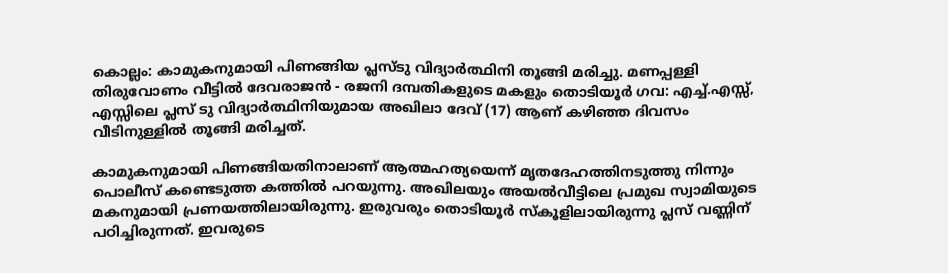കൊല്ലം: കാമുകനുമായി പിണങ്ങിയ പ്ലസ്ടു വിദ്യാർത്ഥിനി തൂങ്ങി മരിച്ചു. മണപ്പള്ളി തിരുവോണം വീട്ടിൽ ദേവരാജൻ - രജനി ദമ്പതികളുടെ മകളും തൊടിയൂർ ഗവ: എച്ച്.എസ്സ്, എസ്സിലെ പ്ലസ് ടു വിദ്യാർത്ഥിനിയുമായ അഖിലാ ദേവ് (17) ആണ് കഴിഞ്ഞ ദിവസം വീടിനുള്ളിൽ തൂങ്ങി മരിച്ചത്.

കാമുകനുമായി പിണങ്ങിയതിനാലാണ് ആത്മഹത്യയെന്ന് മൃതദേഹത്തിനടുത്തു നിന്നും പൊലീസ് കണ്ടെടുത്ത കത്തിൽ പറയുന്നു. അഖിലയും അയൽവീട്ടിലെ പ്രമുഖ സ്വാമിയുടെ മകനുമായി പ്രണയത്തിലായിരുന്നു. ഇരുവരും തൊടിയൂർ സ്‌കൂളിലായിരുന്നു പ്ലസ് വണ്ണിന് പഠിച്ചിരുന്നത്. ഇവരുടെ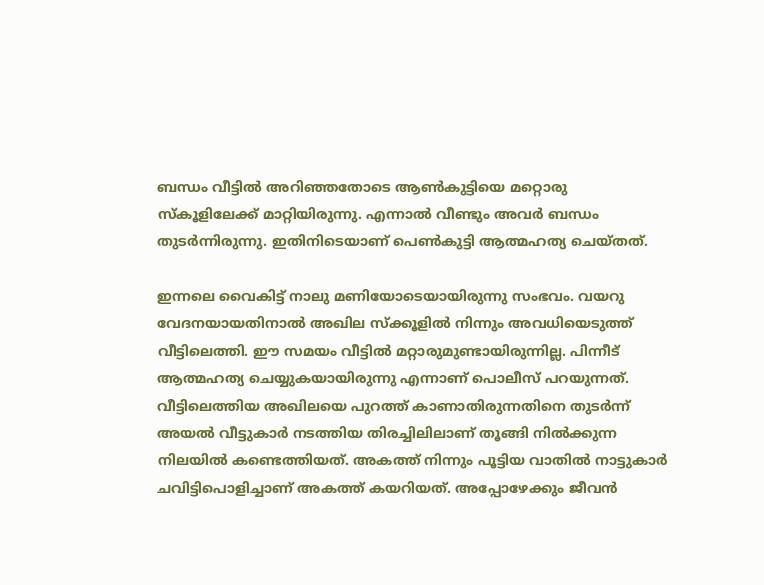ബന്ധം വീട്ടിൽ അറിഞ്ഞതോടെ ആൺകുട്ടിയെ മറ്റൊരു സ്‌കൂളിലേക്ക് മാറ്റിയിരുന്നു. എന്നാൽ വീണ്ടും അവർ ബന്ധം തുടർന്നിരുന്നു. ഇതിനിടെയാണ് പെൺകുട്ടി ആത്മഹത്യ ചെയ്തത്.

ഇന്നലെ വൈകിട്ട് നാലു മണിയോടെയായിരുന്നു സംഭവം. വയറു വേദനയായതിനാൽ അഖില സ്‌ക്കൂളിൽ നിന്നും അവധിയെടുത്ത് വീട്ടിലെത്തി. ഈ സമയം വീട്ടിൽ മറ്റാരുമുണ്ടായിരുന്നില്ല. പിന്നീട് ആത്മഹത്യ ചെയ്യുകയായിരുന്നു എന്നാണ് പൊലീസ് പറയുന്നത്. വീട്ടിലെത്തിയ അഖിലയെ പുറത്ത് കാണാതിരുന്നതിനെ തുടർന്ന് അയൽ വീട്ടുകാർ നടത്തിയ തിരച്ചിലിലാണ് തൂങ്ങി നിൽക്കുന്ന നിലയിൽ കണ്ടെത്തിയത്. അകത്ത് നിന്നും പൂട്ടിയ വാതിൽ നാട്ടുകാർ ചവിട്ടിപൊളിച്ചാണ് അകത്ത് കയറിയത്. അപ്പോഴേക്കും ജീവൻ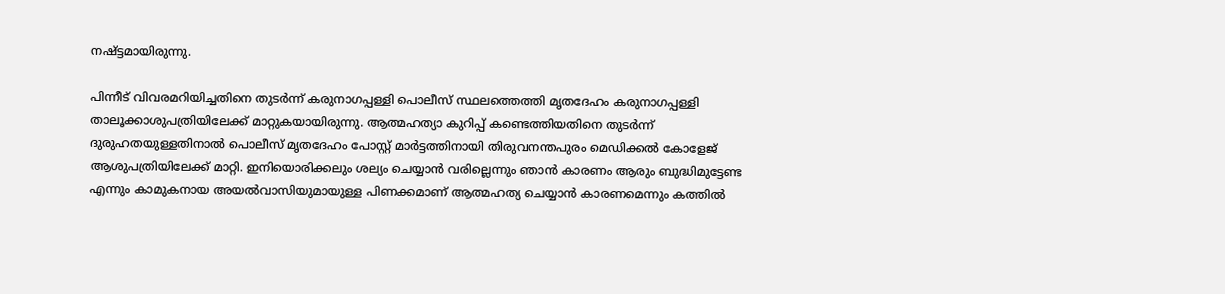നഷ്ട്ടമായിരുന്നു.

പിന്നീട് വിവരമറിയിച്ചതിനെ തുടർന്ന് കരുനാഗപ്പള്ളി പൊലീസ് സ്ഥലത്തെത്തി മൃതദേഹം കരുനാഗപ്പള്ളി താലൂക്കാശുപത്രിയിലേക്ക് മാറ്റുകയായിരുന്നു. ആത്മഹത്യാ കുറിപ്പ് കണ്ടെത്തിയതിനെ തുടർന്ന് ദുരുഹതയുള്ളതിനാൽ പൊലീസ് മൃതദേഹം പോസ്റ്റ് മാർട്ടത്തിനായി തിരുവനന്തപുരം മെഡിക്കൽ കോളേജ് ആശുപത്രിയിലേക്ക് മാറ്റി. ഇനിയൊരിക്കലും ശല്യം ചെയ്യാൻ വരില്ലെന്നും ഞാൻ കാരണം ആരും ബുദ്ധിമുട്ടേണ്ട എന്നും കാമുകനായ അയൽവാസിയുമായുള്ള പിണക്കമാണ് ആത്മഹത്യ ചെയ്യാൻ കാരണമെന്നും കത്തിൽ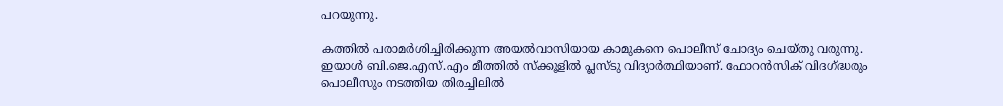പറയുന്നു.

കത്തിൽ പരാമർശിച്ചിരിക്കുന്ന അയൽവാസിയായ കാമുകനെ പൊലീസ് ചോദ്യം ചെയ്തു വരുന്നു. ഇയാൾ ബി.ജെ.എസ്.എം മീത്തിൽ സ്‌ക്കൂളിൽ പ്ലസ്ടു വിദ്യാർത്ഥിയാണ്. ഫോറൻസിക് വിദഗ്ദ്ധരും പൊലീസും നടത്തിയ തിരച്ചിലിൽ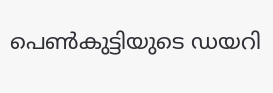പെൺകുട്ടിയുടെ ഡയറി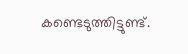കണ്ടെടുത്തിട്ടുണ്ട്.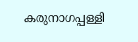കരുനാഗപ്പള്ളി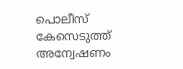പൊലീസ് കേസെടുത്ത് അന്വേഷണം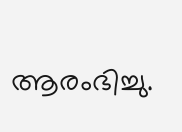ആരംഭിച്ചു.